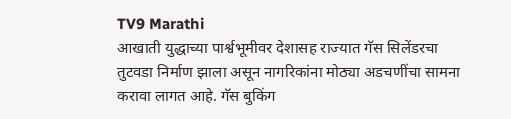TV9 Marathi
आखाती युद्धाच्या पार्श्वभूमीवर देशासह राज्यात गॅस सिलेंडरचा तुटवडा निर्माण झाला असून नागरिकांना मोठ्या अडचणींचा सामना करावा लागत आहे. गॅस बुकिंग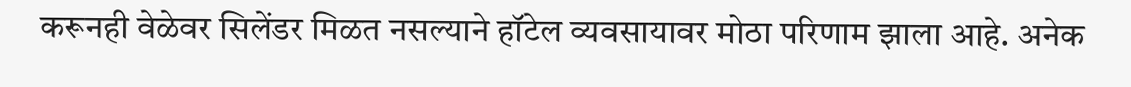करूनही वेळेवर सिलेंडर मिळत नसल्याने हॉटेल व्यवसायावर मोठा परिणाम झाला आहे. अनेक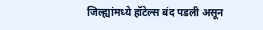जिल्ह्यांमध्ये हॉटेल्स बंद पडली असून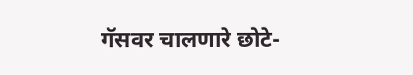गॅसवर चालणारे छोटे-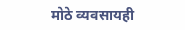मोठे व्यवसायही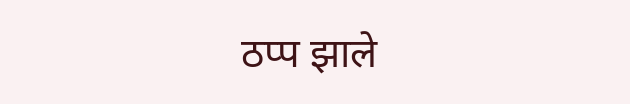ठप्प झाले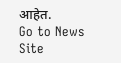आहेत.
Go to News Site